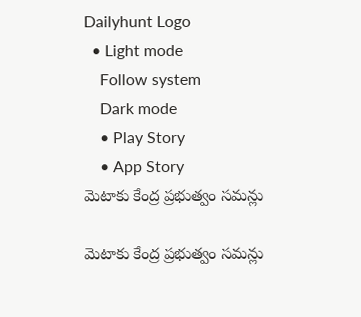Dailyhunt Logo
  • Light mode
    Follow system
    Dark mode
    • Play Story
    • App Story
మెటాకు కేంద్ర ప్రభుత్వం సమన్లు

మెటాకు కేంద్ర ప్రభుత్వం సమన్లు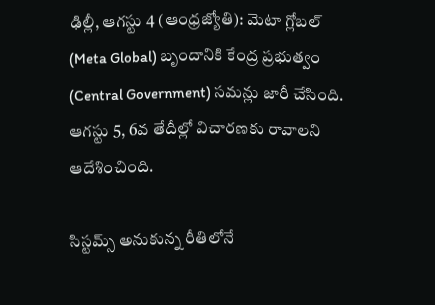ఢిల్లీ, ఆగస్టు 4 (ఆంధ్రజ్యోతి): మెటా గ్లోబల్ (Meta Global) బృందానికి కేంద్ర ప్రభుత్వం (Central Government) సమన్లు జారీ చేసింది. ఆగస్టు 5, 6వ తేదీల్లో విచారణకు రావాలని ఆదేశించింది.

సిస్టమ్స్ అనుకున్న రీతిలోనే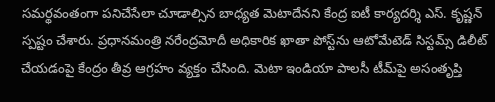సమర్థవంతంగా పనిచేసేలా చూడాల్సిన బాధ్యత మెటాదేనని కేంద్ర ఐటీ కార్యదర్శి ఎస్. కృష్ణన్ స్పష్టం చేశారు. ప్రధానమంత్రి నరేంద్రమోదీ అధికారిక ఖాతా పోస్ట్‌ను ఆటోమేటెడ్ సిస్టమ్స్ డిలీట్ చేయడంపై కేంద్రం తీవ్ర ఆగ్రహం వ్యక్తం చేసింది. మెటా ఇండియా పాలసీ టీమ్‌పై అసంతృప్తి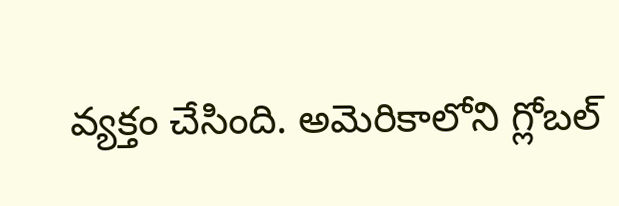వ్యక్తం చేసింది. అమెరికాలోని గ్లోబల్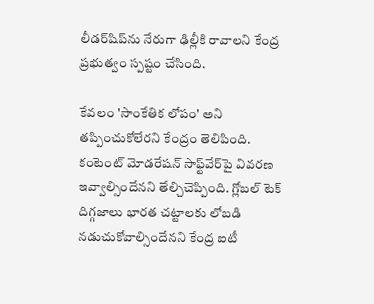లీడర్‌షిప్‌ను నేరుగా ఢిల్లీకి రావాలని కేంద్ర ప్రభుత్వం స్పష్టం చేసింది.

కేవలం 'సాంకేతిక లోపం' అని తప్పించుకోలేరని కేంద్రం తెలిపింది. కంటెంట్ మోడరేషన్ సాఫ్ట్‌వేర్‌పై వివరణ ఇవ్వాల్సిందేనని తేల్చిచెప్పింది. గ్లోబల్ టెక్ దిగ్గజాలు భారత చట్టాలకు లోబడి నడుచుకోవాల్సిందేనని కేంద్ర ఐటీ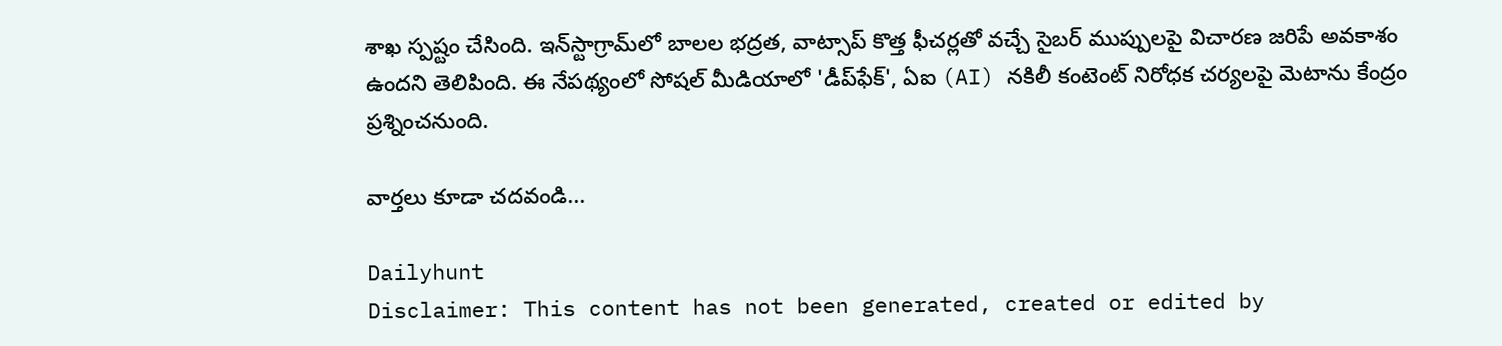శాఖ స్పష్టం చేసింది. ఇన్‌స్టాగ్రామ్‌లో బాలల భద్రత, వాట్సాప్ కొత్త ఫీచర్లతో వచ్చే సైబర్ ముప్పులపై విచారణ జరిపే అవకాశం ఉందని తెలిపింది. ఈ నేపథ్యంలో సోషల్ మీడియాలో 'డీప్‌ఫేక్', ఏఐ (AI) నకిలీ కంటెంట్ నిరోధక చర్యలపై మెటాను కేంద్రం ప్రశ్నించనుంది.

వార్తలు కూడా చదవండి...

Dailyhunt
Disclaimer: This content has not been generated, created or edited by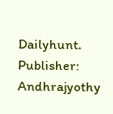Dailyhunt. Publisher: Andhrajyothy